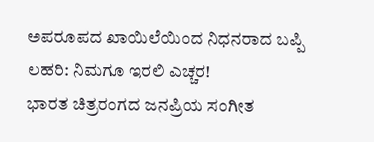ಅಪರೂಪದ ಖಾಯಿಲೆಯಿಂದ ನಿಧನರಾದ ಬಪ್ಪಿ ಲಹರಿ: ನಿಮಗೂ ಇರಲಿ ಎಚ್ಚರ!
ಭಾರತ ಚಿತ್ರರಂಗದ ಜನಪ್ರಿಯ ಸಂಗೀತ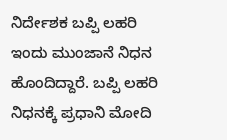ನಿರ್ದೇಶಕ ಬಪ್ಪಿ ಲಹರಿ ಇಂದು ಮುಂಜಾನೆ ನಿಧನ ಹೊಂದಿದ್ದಾರೆ. ಬಪ್ಪಿ ಲಹರಿ ನಿಧನಕ್ಕೆ ಪ್ರಧಾನಿ ಮೋದಿ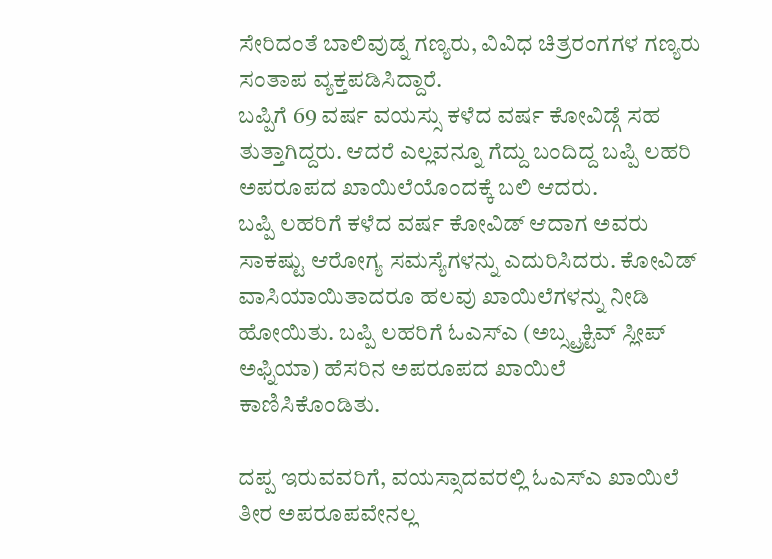ಸೇರಿದಂತೆ ಬಾಲಿವುಡ್ನ ಗಣ್ಯರು, ವಿವಿಧ ಚಿತ್ರರಂಗಗಳ ಗಣ್ಯರು ಸಂತಾಪ ವ್ಯಕ್ತಪಡಿಸಿದ್ದಾರೆ.
ಬಪ್ಪಿಗೆ 69 ವರ್ಷ ವಯಸ್ಸು ಕಳೆದ ವರ್ಷ ಕೋವಿಡ್ಗೆ ಸಹ ತುತ್ತಾಗಿದ್ದರು. ಆದರೆ ಎಲ್ಲವನ್ನೂ ಗೆದ್ದು ಬಂದಿದ್ದ ಬಪ್ಪಿ ಲಹರಿ ಅಪರೂಪದ ಖಾಯಿಲೆಯೊಂದಕ್ಕೆ ಬಲಿ ಆದರು.
ಬಪ್ಪಿ ಲಹರಿಗೆ ಕಳೆದ ವರ್ಷ ಕೋವಿಡ್ ಆದಾಗ ಅವರು ಸಾಕಷ್ಟು ಆರೋಗ್ಯ ಸಮಸ್ಯೆಗಳನ್ನು ಎದುರಿಸಿದರು. ಕೋವಿಡ್ ವಾಸಿಯಾಯಿತಾದರೂ ಹಲವು ಖಾಯಿಲೆಗಳನ್ನು ನೀಡಿ ಹೋಯಿತು. ಬಪ್ಪಿ ಲಹರಿಗೆ ಓಎಸ್ಎ (ಅಬ್ಸ್ಟ್ರಕ್ಟಿವ್ ಸ್ಲೀಪ್ ಅಫ್ನಿಯಾ) ಹೆಸರಿನ ಅಪರೂಪದ ಖಾಯಿಲೆ ಕಾಣಿಸಿಕೊಂಡಿತು.

ದಪ್ಪ ಇರುವವರಿಗೆ, ವಯಸ್ಸಾದವರಲ್ಲಿ ಓಎಸ್ಎ ಖಾಯಿಲೆ ತೀರ ಅಪರೂಪವೇನಲ್ಲ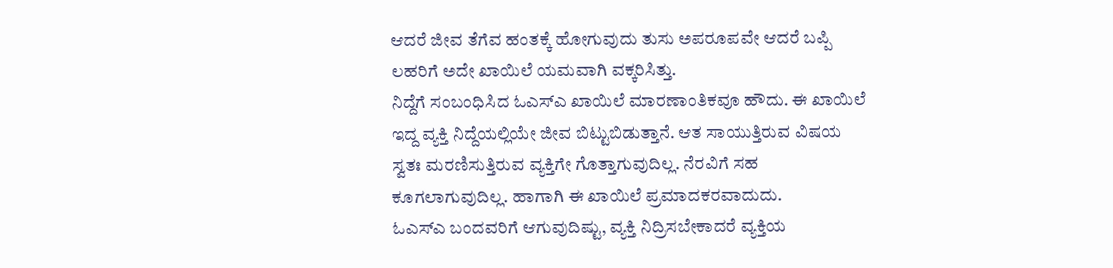ಆದರೆ ಜೀವ ತೆಗೆವ ಹಂತಕ್ಕೆ ಹೋಗುವುದು ತುಸು ಅಪರೂಪವೇ ಆದರೆ ಬಪ್ಪಿ ಲಹರಿಗೆ ಅದೇ ಖಾಯಿಲೆ ಯಮವಾಗಿ ವಕ್ಕರಿಸಿತ್ತು.
ನಿದ್ದೆಗೆ ಸಂಬಂಧಿಸಿದ ಓಎಸ್ಎ ಖಾಯಿಲೆ ಮಾರಣಾಂತಿಕವೂ ಹೌದು. ಈ ಖಾಯಿಲೆ ಇದ್ದ ವ್ಯಕ್ತಿ ನಿದ್ದೆಯಲ್ಲಿಯೇ ಜೀವ ಬಿಟ್ಟುಬಿಡುತ್ತಾನೆ. ಆತ ಸಾಯುತ್ತಿರುವ ವಿಷಯ ಸ್ವತಃ ಮರಣಿಸುತ್ತಿರುವ ವ್ಯಕ್ತಿಗೇ ಗೊತ್ತಾಗುವುದಿಲ್ಲ. ನೆರವಿಗೆ ಸಹ ಕೂಗಲಾಗುವುದಿಲ್ಲ. ಹಾಗಾಗಿ ಈ ಖಾಯಿಲೆ ಪ್ರಮಾದಕರವಾದುದು.
ಓಎಸ್ಎ ಬಂದವರಿಗೆ ಆಗುವುದಿಷ್ಟು, ವ್ಯಕ್ತಿ ನಿದ್ರಿಸಬೇಕಾದರೆ ವ್ಯಕ್ತಿಯ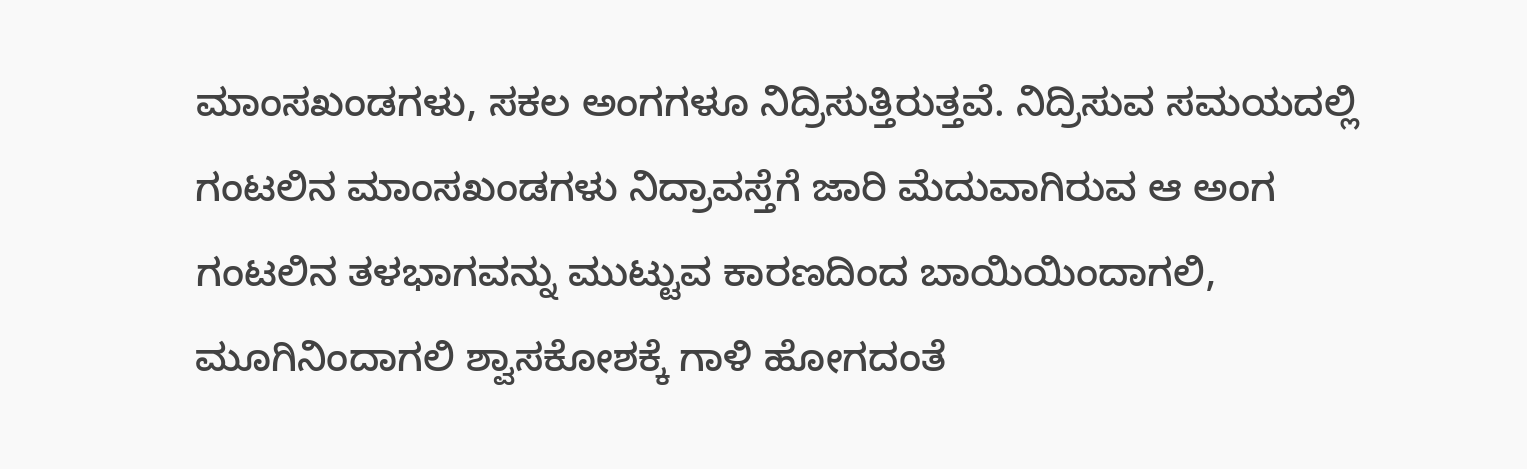ಮಾಂಸಖಂಡಗಳು, ಸಕಲ ಅಂಗಗಳೂ ನಿದ್ರಿಸುತ್ತಿರುತ್ತವೆ. ನಿದ್ರಿಸುವ ಸಮಯದಲ್ಲಿ ಗಂಟಲಿನ ಮಾಂಸಖಂಡಗಳು ನಿದ್ರಾವಸ್ತೆಗೆ ಜಾರಿ ಮೆದುವಾಗಿರುವ ಆ ಅಂಗ ಗಂಟಲಿನ ತಳಭಾಗವನ್ನು ಮುಟ್ಟುವ ಕಾರಣದಿಂದ ಬಾಯಿಯಿಂದಾಗಲಿ, ಮೂಗಿನಿಂದಾಗಲಿ ಶ್ವಾಸಕೋಶಕ್ಕೆ ಗಾಳಿ ಹೋಗದಂತೆ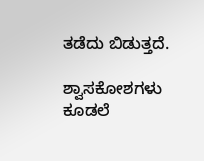ತಡೆದು ಬಿಡುತ್ತದೆ.

ಶ್ವಾಸಕೋಶಗಳು ಕೂಡಲೆ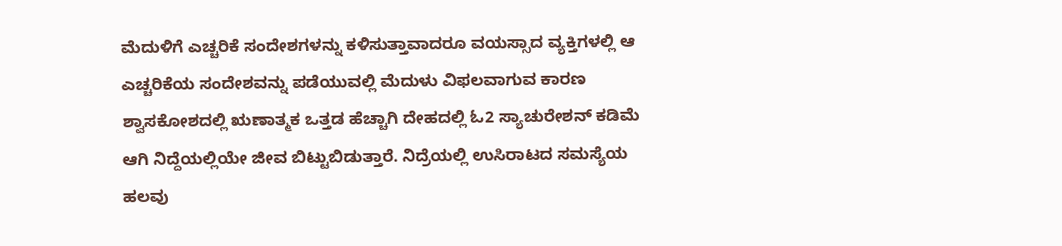ಮೆದುಳಿಗೆ ಎಚ್ಚರಿಕೆ ಸಂದೇಶಗಳನ್ನು ಕಳಿಸುತ್ತಾವಾದರೂ ವಯಸ್ಸಾದ ವ್ಯಕ್ತಿಗಳಲ್ಲಿ ಆ ಎಚ್ಚರಿಕೆಯ ಸಂದೇಶವನ್ನು ಪಡೆಯುವಲ್ಲಿ ಮೆದುಳು ವಿಫಲವಾಗುವ ಕಾರಣ ಶ್ವಾಸಕೋಶದಲ್ಲಿ ಋಣಾತ್ಮಕ ಒತ್ತಡ ಹೆಚ್ಚಾಗಿ ದೇಹದಲ್ಲಿ ಓ2 ಸ್ಯಾಚುರೇಶನ್ ಕಡಿಮೆ ಆಗಿ ನಿದ್ದೆಯಲ್ಲಿಯೇ ಜೀವ ಬಿಟ್ಟುಬಿಡುತ್ತಾರೆ. ನಿದ್ರೆಯಲ್ಲಿ ಉಸಿರಾಟದ ಸಮಸ್ಯೆಯ ಹಲವು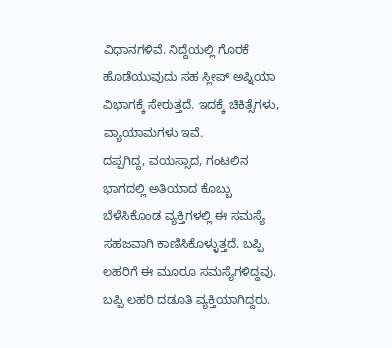ವಿಧಾನಗಳಿವೆ. ನಿದ್ದೆಯಲ್ಲಿ ಗೊರಕೆ ಹೊಡೆಯುವುದು ಸಹ ಸ್ಲೀಪ್ ಅಪ್ನಿಯಾ ವಿಭಾಗಕ್ಕೆ ಸೇರುತ್ತದೆ. ಇದಕ್ಕೆ ಚಿಕಿತ್ಸೆಗಳು, ವ್ಯಾಯಾಮಗಳು ಇವೆ.
ದಪ್ಪಗಿದ್ದ, ವಯಸ್ಸಾದ, ಗಂಟಲಿನ ಭಾಗದಲ್ಲಿ ಅತಿಯಾದ ಕೊಬ್ಬು ಬೆಳೆಸಿಕೊಂಡ ವ್ಯಕ್ತಿಗಳಲ್ಲಿ ಈ ಸಮಸ್ಯೆ ಸಹಜವಾಗಿ ಕಾಣಿಸಿಕೊಳ್ಳುತ್ತದೆ. ಬಪ್ಪಿ ಲಹರಿಗೆ ಈ ಮೂರೂ ಸಮಸ್ಯೆಗಳಿದ್ದವು. ಬಪ್ಪಿ ಲಹರಿ ದಡೂತಿ ವ್ಯಕ್ತಿಯಾಗಿದ್ದರು.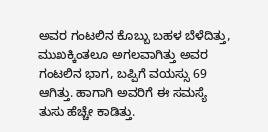ಅವರ ಗಂಟಲಿನ ಕೊಬ್ಬು ಬಹಳ ಬೆಳೆದಿತ್ತು, ಮುಖಕ್ಕಿಂತಲೂ ಅಗಲವಾಗಿತ್ತು ಅವರ ಗಂಟಲಿನ ಭಾಗ, ಬಪ್ಪಿಗೆ ವಯಸ್ಸು 69 ಆಗಿತ್ತು. ಹಾಗಾಗಿ ಅವರಿಗೆ ಈ ಸಮಸ್ಯೆ ತುಸು ಹೆಚ್ಚೇ ಕಾಡಿತ್ತು.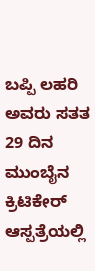ಬಪ್ಪಿ ಲಹರಿ ಅವರು ಸತತ 29 ದಿನ ಮುಂಬೈನ ಕ್ರಿಟಿಕೇರ್ ಆಸ್ಪತ್ರೆಯಲ್ಲಿ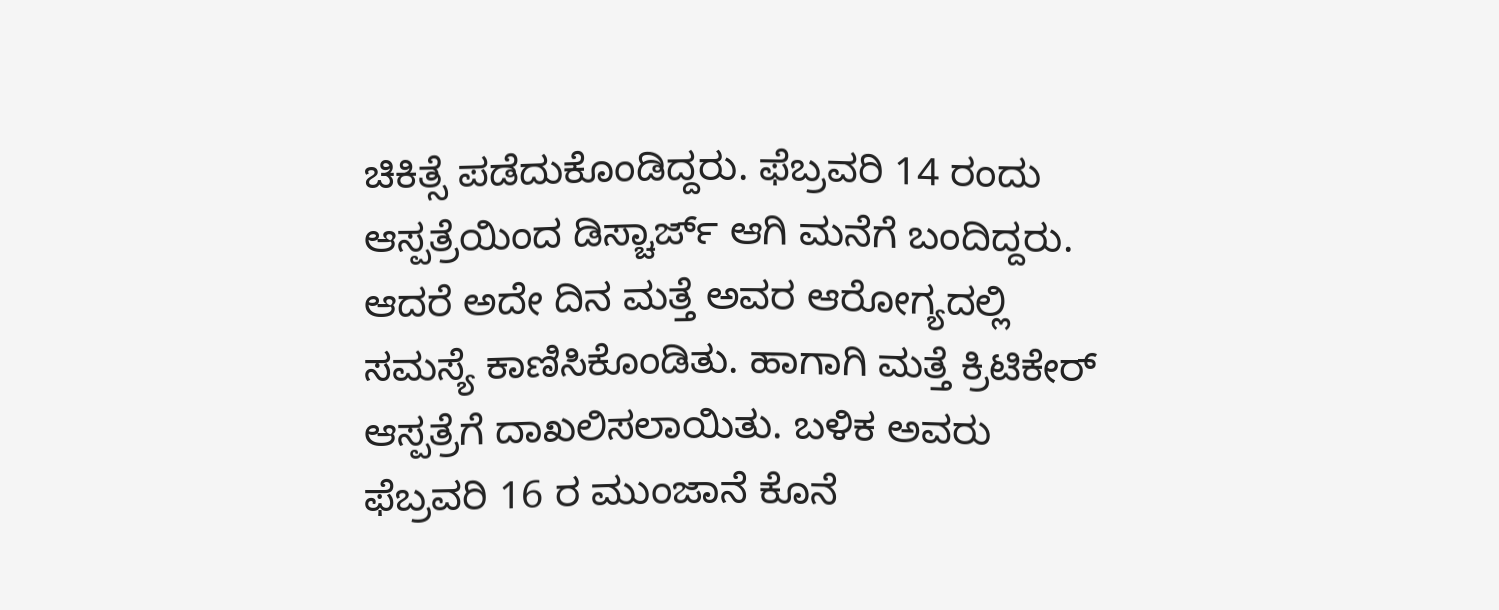ಚಿಕಿತ್ಸೆ ಪಡೆದುಕೊಂಡಿದ್ದರು. ಫೆಬ್ರವರಿ 14 ರಂದು ಆಸ್ಪತ್ರೆಯಿಂದ ಡಿಸ್ಚಾರ್ಜ್ ಆಗಿ ಮನೆಗೆ ಬಂದಿದ್ದರು. ಆದರೆ ಅದೇ ದಿನ ಮತ್ತೆ ಅವರ ಆರೋಗ್ಯದಲ್ಲಿ ಸಮಸ್ಯೆ ಕಾಣಿಸಿಕೊಂಡಿತು. ಹಾಗಾಗಿ ಮತ್ತೆ ಕ್ರಿಟಿಕೇರ್ ಆಸ್ಪತ್ರೆಗೆ ದಾಖಲಿಸಲಾಯಿತು. ಬಳಿಕ ಅವರು ಫೆಬ್ರವರಿ 16 ರ ಮುಂಜಾನೆ ಕೊನೆ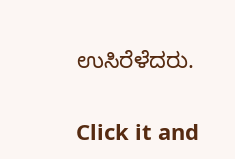ಉಸಿರೆಳೆದರು.


Click it and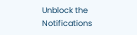Unblock the Notifications